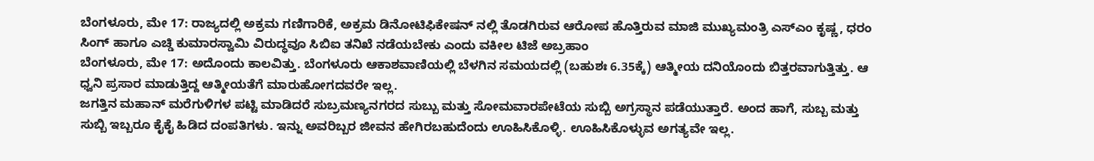ಬೆಂಗಳೂರು, ಮೇ 17: ರಾಜ್ಯದಲ್ಲಿ ಅಕ್ರಮ ಗಣಿಗಾರಿಕೆ, ಅಕ್ರಮ ಡಿನೋಟಿಫಿಕೇಷನ್ ನಲ್ಲಿ ತೊಡಗಿರುವ ಆರೋಪ ಹೊತ್ತಿರುವ ಮಾಜಿ ಮುಖ್ಯಮಂತ್ರಿ ಎಸ್ಎಂ ಕೃಷ್ಣ, ಧರಂ ಸಿಂಗ್ ಹಾಗೂ ಎಚ್ಡಿ ಕುಮಾರಸ್ವಾಮಿ ವಿರುದ್ಧವೂ ಸಿಬಿಐ ತನಿಖೆ ನಡೆಯಬೇಕು ಎಂದು ವಕೀಲ ಟಿಜೆ ಅಬ್ರಹಾಂ
ಬೆಂಗಳೂರು, ಮೇ 17: ಅದೊಂದು ಕಾಲವಿತ್ತು. ಬೆಂಗಳೂರು ಆಕಾಶವಾಣಿಯಲ್ಲಿ ಬೆಳಗಿನ ಸಮಯದಲ್ಲಿ (ಬಹುಶಃ 6.35ಕ್ಕೆ) ಆತ್ಮೀಯ ದನಿಯೊಂದು ಬಿತ್ತರವಾಗುತ್ತಿತ್ತು. ಆ ಧ್ವನಿ ಪ್ರಸಾರ ಮಾಡುತ್ತಿದ್ದ ಆತ್ಮೀಯತೆಗೆ ಮಾರುಹೋಗದವರೇ ಇಲ್ಲ.
ಜಗತ್ತಿನ ಮಹಾನ್ ಮರೆಗುಳಿಗಳ ಪಟ್ಟಿ ಮಾಡಿದರೆ ಸುಬ್ರಮಣ್ಯನಗರದ ಸುಬ್ಬು ಮತ್ತು ಸೋಮವಾರಪೇಟೆಯ ಸುಬ್ಬಿ ಅಗ್ರಸ್ಥಾನ ಪಡೆಯುತ್ತಾರೆ. ಅಂದ ಹಾಗೆ, ಸುಬ್ಬ ಮತ್ತು ಸುಬ್ಬಿ ಇಬ್ಬರೂ ಕೈಕೈ ಹಿಡಿದ ದಂಪತಿಗಳು. ಇನ್ನು ಅವರಿಬ್ಬರ ಜೀವನ ಹೇಗಿರಬಹುದೆಂದು ಊಹಿಸಿಕೊಳ್ಳಿ. ಊಹಿಸಿಕೊಳ್ಳುವ ಅಗತ್ಯವೇ ಇಲ್ಲ.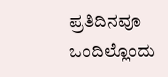ಪ್ರತಿದಿನವೂ ಒಂದಿಲ್ಲೊಂದು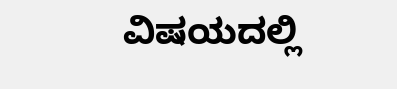ವಿಷಯದಲ್ಲಿ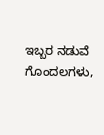ಇಬ್ಬರ ನಡುವೆ ಗೊಂದಲಗಳು,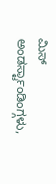ಮಿಸ್ ಅಂಡರ್ಸ್ಟಾಂಡಿಂಗ್ಗಳು,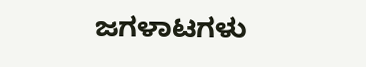ಜಗಳಾಟಗಳು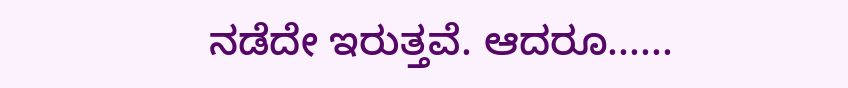ನಡೆದೇ ಇರುತ್ತವೆ. ಆದರೂ......